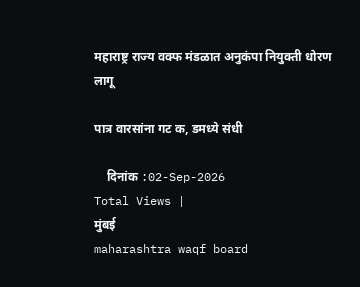महाराष्ट्र राज्य वक्फ मंडळात अनुकंपा नियुक्ती धोरण लागू

पात्र वारसांना गट क, डमध्ये संधी

    दिनांक :02-Sep-2026
Total Views |
मुंबई
maharashtra waqf board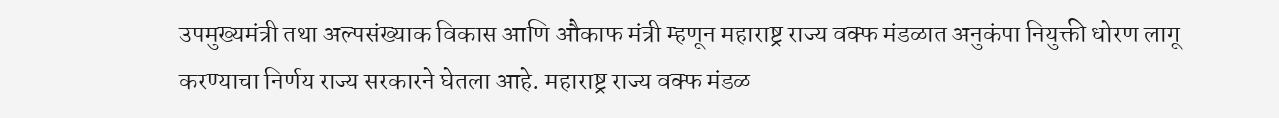उपमुख्यमंत्री तथा अल्पसंख्याक विकास आणि औकाफ मंत्री म्हणून महाराष्ट्र राज्य वक्फ मंडळात अनुकंपा नियुक्ती धोरण लागू करण्याचा निर्णय राज्य सरकारने घेतला आहे. महाराष्ट्र राज्य वक्फ मंडळ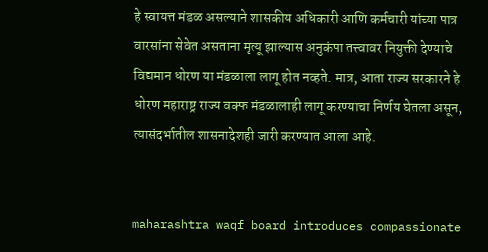हे स्वायत्त मंडळ असल्याने शासकीय अधिकारी आणि कर्मचारी यांच्या पात्र वारसांना सेवेत असताना मृत्यू झाल्यास अनुकंपा तत्त्वावर नियुक्ती देण्याचे विद्यमान धोरण या मंडळाला लागू होत नव्हते. मात्र, आता राज्य सरकारने हे धोरण महाराष्ट्र राज्य वक्फ मंडळालाही लागू करण्याचा निर्णय घेतला असून, त्यासंदर्भातील शासनादेशही जारी करण्यात आला आहे.


maharashtra waqf board introduces compassionate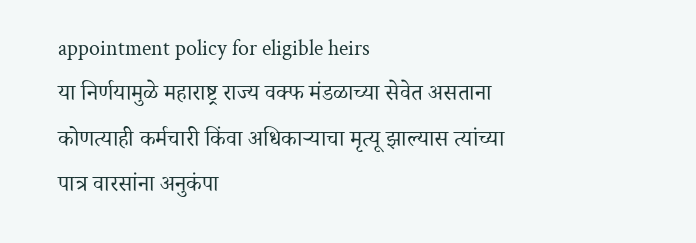appointment policy for eligible heirs
या निर्णयामुळे महाराष्ट्र राज्य वक्फ मंडळाच्या सेवेत असताना कोणत्याही कर्मचारी किंवा अधिकाऱ्याचा मृत्यू झाल्यास त्यांच्या पात्र वारसांना अनुकंपा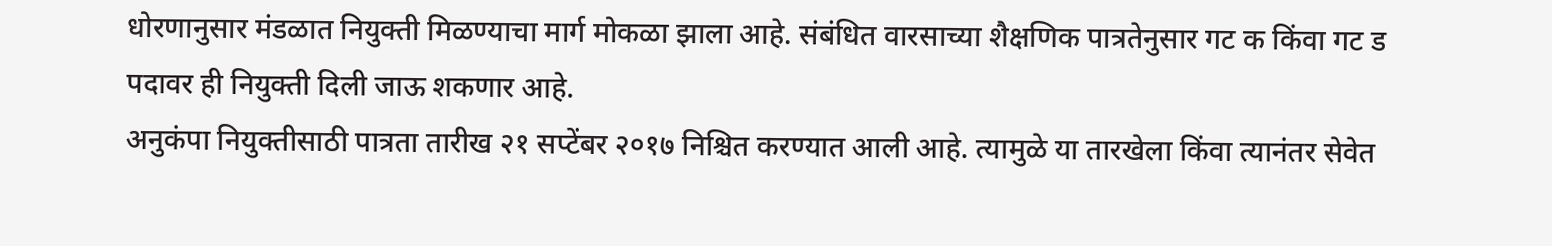धोरणानुसार मंडळात नियुक्ती मिळण्याचा मार्ग मोकळा झाला आहे. संबंधित वारसाच्या शैक्षणिक पात्रतेनुसार गट क किंवा गट ड पदावर ही नियुक्ती दिली जाऊ शकणार आहे.
अनुकंपा नियुक्तीसाठी पात्रता तारीख २१ सप्टेंबर २०१७ निश्चित करण्यात आली आहे. त्यामुळे या तारखेला किंवा त्यानंतर सेवेत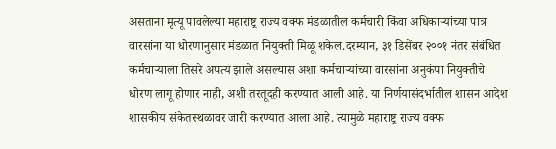असताना मृत्यू पावलेल्या महाराष्ट्र राज्य वक्फ मंडळातील कर्मचारी किंवा अधिकाऱ्यांच्या पात्र वारसांना या धोरणानुसार मंडळात नियुक्ती मिळू शकेल.दरम्यान, ३१ डिसेंबर २००१ नंतर संबंधित कर्मचाऱ्याला तिसरे अपत्य झाले असल्यास अशा कर्मचाऱ्यांच्या वारसांना अनुकंपा नियुक्तीचे धोरण लागू होणार नाही, अशी तरतूदही करण्यात आली आहे. या निर्णयासंदर्भातील शासन आदेश शासकीय संकेतस्थळावर जारी करण्यात आला आहे. त्यामुळे महाराष्ट्र राज्य वक्फ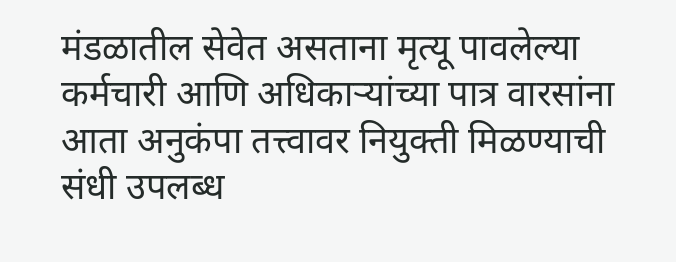मंडळातील सेवेत असताना मृत्यू पावलेल्या कर्मचारी आणि अधिकाऱ्यांच्या पात्र वारसांना आता अनुकंपा तत्त्वावर नियुक्ती मिळण्याची संधी उपलब्ध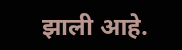झाली आहे.